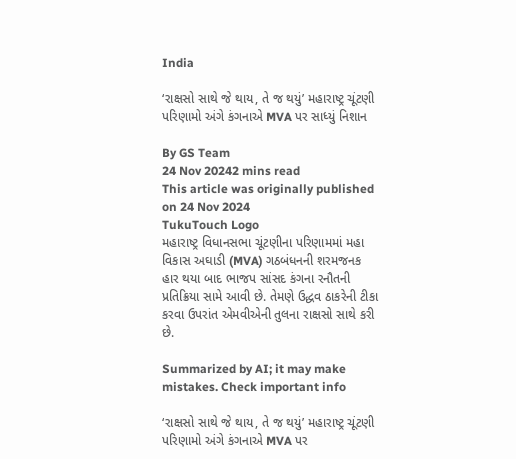India

‘રાક્ષસો સાથે જે થાય, તે જ થયું’ મહારાષ્ટ્ર ચૂંટણી પરિણામો અંગે કંગનાએ MVA પર સાધ્યું નિશાન

By GS Team
24 Nov 20242 mins read
This article was originally published on 24 Nov 2024
TukuTouch Logo
મહારાષ્ટ્ર વિધાનસભા ચૂંટણીના પરિણામમાં મહા વિકાસ અઘાડી (MVA) ગઠબંધનની શરમજનક હાર થયા બાદ ભાજપ સાંસદ કંગના રનૌતની પ્રતિક્રિયા સામે આવી છે. તેમણે ઉદ્ધવ ઠાકરેની ટીકા કરવા ઉપરાંત એમવીએની તુલના રાક્ષસો સાથે કરી છે.

Summarized by AI; it may make mistakes. Check important info

‘રાક્ષસો સાથે જે થાય, તે જ થયું’ મહારાષ્ટ્ર ચૂંટણી પરિણામો અંગે કંગનાએ MVA પર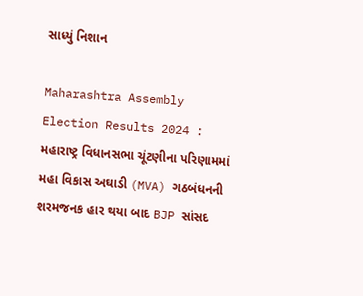સાધ્યું નિશાન

Maharashtra Assembly Election Results 2024 : મહારાષ્ટ્ર વિધાનસભા ચૂંટણીના પરિણામમાં મહા વિકાસ અઘાડી (MVA) ગઠબંધનની શરમજનક હાર થયા બાદ BJP સાંસદ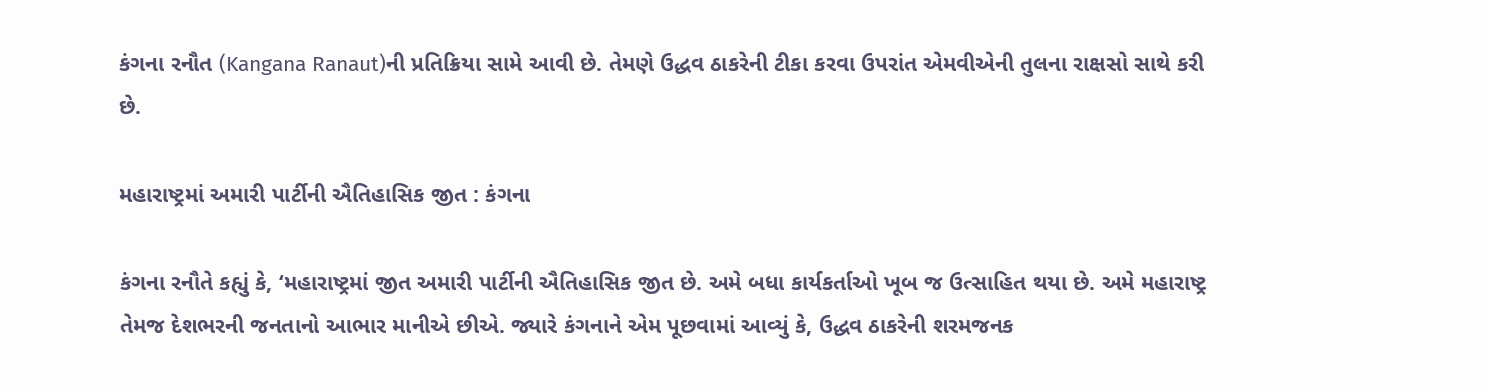કંગના રનૌત (Kangana Ranaut)ની પ્રતિક્રિયા સામે આવી છે. તેમણે ઉદ્ધવ ઠાકરેની ટીકા કરવા ઉપરાંત એમવીએની તુલના રાક્ષસો સાથે કરી છે.

મહારાષ્ટ્રમાં અમારી પાર્ટીની ઐતિહાસિક જીત : કંગના

કંગના રનૌતે કહ્યું કે, ‘મહારાષ્ટ્રમાં જીત અમારી પાર્ટીની ઐતિહાસિક જીત છે. અમે બધા કાર્યકર્તાઓ ખૂબ જ ઉત્સાહિત થયા છે. અમે મહારાષ્ટ્ર તેમજ દેશભરની જનતાનો આભાર માનીએ છીએ. જ્યારે કંગનાને એમ પૂછવામાં આવ્યું કે, ઉદ્ધવ ઠાકરેની શરમજનક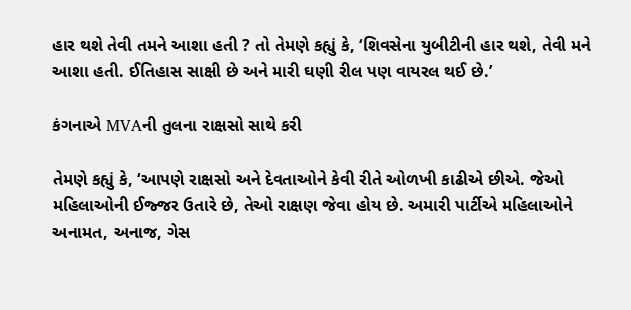હાર થશે તેવી તમને આશા હતી ? તો તેમણે કહ્યું કે, ‘શિવસેના યુબીટીની હાર થશે, તેવી મને આશા હતી. ઈતિહાસ સાક્ષી છે અને મારી ઘણી રીલ પણ વાયરલ થઈ છે.’

કંગનાએ MVAની તુલના રાક્ષસો સાથે કરી

તેમણે કહ્યું કે, ‘આપણે રાક્ષસો અને દેવતાઓને કેવી રીતે ઓળખી કાઢીએ છીએ. જેઓ મહિલાઓની ઈજ્જર ઉતારે છે, તેઓ રાક્ષણ જેવા હોય છે. અમારી પાર્ટીએ મહિલાઓને અનામત, અનાજ, ગેસ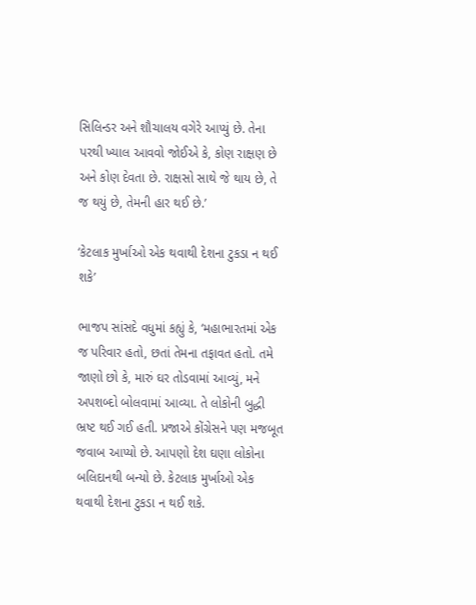સિલિન્ડર અને શૌચાલય વગેરે આપ્યું છે. તેના પરથી ખ્યાલ આવવો જોઈએ કે, કોણ રાક્ષણ છે અને કોણ દેવતા છે. રાક્ષસો સાથે જે થાય છે, તે જ થયું છે, તેમની હાર થઈ છે.’

‘કેટલાક મુર્ખાઓ એક થવાથી દેશના ટુકડા ન થઈ શકે’

ભાજપ સાંસદે વધુમાં કહ્યું કે, ‘મહાભારતમાં એક જ પરિવાર હતો, છતાં તેમના તફાવત હતો. તમે જાણો છો કે, મારું ઘર તોડવામાં આવ્યું, મને અપશબ્દો બોલવામાં આવ્યા. તે લોકોની બુદ્ધી ભ્રષ્ટ થઈ ગઈ હતી. પ્રજાએ કોંગ્રેસને પણ મજબૂત જવાબ આપ્યો છે. આપણો દેશ ઘણા લોકોના બલિદાનથી બન્યો છે. કેટલાક મુર્ખાઓ એક થવાથી દેશના ટુકડા ન થઈ શકે.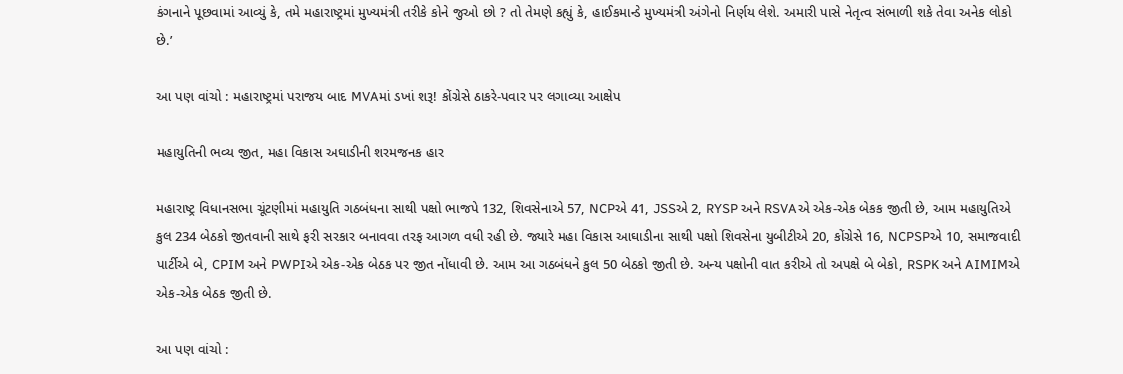કંગનાને પૂછવામાં આવ્યું કે, તમે મહારાષ્ટ્રમાં મુખ્યમંત્રી તરીકે કોને જુઓ છો ? તો તેમણે કહ્યું કે, હાઈકમાન્ડે મુખ્યમંત્રી અંગેનો નિર્ણય લેશે. અમારી પાસે નેતૃત્વ સંભાળી શકે તેવા અનેક લોકો છે.’

આ પણ વાંચો : મહારાષ્ટ્રમાં પરાજય બાદ MVAમાં ડખાં શરૂ! કોંગ્રેસે ઠાકરે-પવાર પર લગાવ્યા આક્ષેપ

મહાયુતિની ભવ્ય જીત, મહા વિકાસ અઘાડીની શરમજનક હાર

મહારાષ્ટ્ર વિધાનસભા ચૂંટણીમાં મહાયુતિ ગઠબંધના સાથી પક્ષો ભાજપે 132, શિવસેનાએ 57, NCPએ 41, JSSએ 2, RYSP અને RSVAએ એક-એક બેકક જીતી છે, આમ મહાયુતિએ કુલ 234 બેઠકો જીતવાની સાથે ફરી સરકાર બનાવવા તરફ આગળ વધી રહી છે. જ્યારે મહા વિકાસ આઘાડીના સાથી પક્ષો શિવસેના યુબીટીએ 20, કોંગ્રેસે 16, NCPSPએ 10, સમાજવાદી પાર્ટીએ બે, CPIM અને PWPIએ એક-એક બેઠક પર જીત નોંધાવી છે. આમ આ ગઠબંધને કુલ 50 બેઠકો જીતી છે. અન્ય પક્ષોની વાત કરીએ તો અપક્ષે બે બેકો, RSPK અને AIMIMએ એક-એક બેઠક જીતી છે.

આ પણ વાંચો :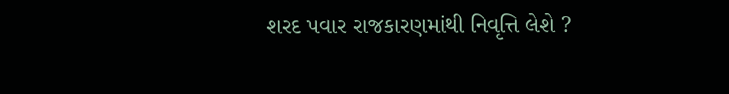શરદ પવાર રાજકારણમાંથી નિવૃત્તિ લેશે ?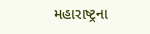મહારાષ્ટ્રના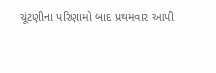ચૂંટણીના પરિણામો બાદ પ્રથમવાર આપી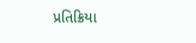પ્રતિક્રિયા